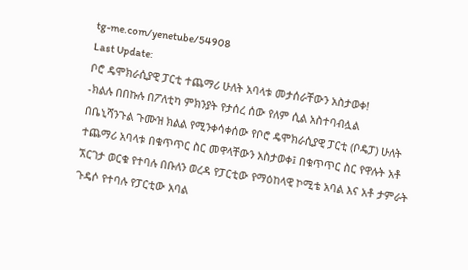tg-me.com/yenetube/54908
Last Update:
ቦሮ ዴሞክራሲያዊ ፓርቲ ተጨማሪ ሁለት አባላቱ መታሰራቸውን አስታወቀ!
-ክልሉ በበኩሉ በፖለቲካ ምክንያት የታሰረ ሰው የለም ሲል አስተባብሏል
በቤኒሻንጉል ጉሙዝ ክልል የሚንቀሳቀሰው የቦሮ ዴሞክራሲያዊ ፓርቲ (ቦዴፓ) ሁለት ተጨማሪ አባላቱ በቁጥጥር ስር መዋላቸውን አስታወቀ፤ በቁጥጥር ስር የዋሉት አቶ ኧርገታ ወርቁ የተባሉ በቡለን ወረዳ የፓርቲው የማዕከላዊ ኮሚቴ አባል እና አቶ ታምራት ጉዴሶ የተባሉ የፓርቲው አባል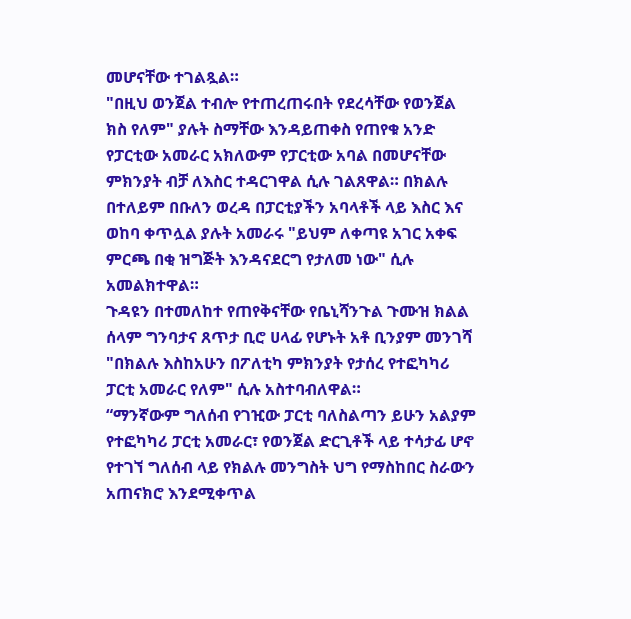መሆናቸው ተገልጿል።
"በዚህ ወንጀል ተብሎ የተጠረጠሩበት የደረሳቸው የወንጀል ክስ የለም" ያሉት ስማቸው እንዳይጠቀስ የጠየቁ አንድ የፓርቲው አመራር አክለውም የፓርቲው አባል በመሆናቸው ምክንያት ብቻ ለእስር ተዳርገዋል ሲሉ ገልጸዋል። በክልሉ በተለይም በቡለን ወረዳ በፓርቲያችን አባላቶች ላይ እስር እና ወከባ ቀጥሏል ያሉት አመራሩ "ይህም ለቀጣዩ አገር አቀፍ ምርጫ በቂ ዝግጅት እንዳናደርግ የታለመ ነው" ሲሉ አመልክተዋል።
ጉዳዩን በተመለከተ የጠየቅናቸው የቤኒሻንጉል ጉሙዝ ክልል ሰላም ግንባታና ጸጥታ ቢሮ ሀላፊ የሆኑት አቶ ቢንያም መንገሻ "በክልሉ እስከአሁን በፖለቲካ ምክንያት የታሰረ የተፎካካሪ ፓርቲ አመራር የለም" ሲሉ አስተባብለዋል።
“ማንኛውም ግለሰብ የገዢው ፓርቲ ባለስልጣን ይሁን አልያም የተፎካካሪ ፓርቲ አመራር፣ የወንጀል ድርጊቶች ላይ ተሳታፊ ሆኖ የተገኘ ግለሰብ ላይ የክልሉ መንግስት ህግ የማስከበር ስራውን አጠናክሮ እንደሚቀጥል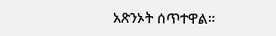አጽንኦት ሰጥተዋል።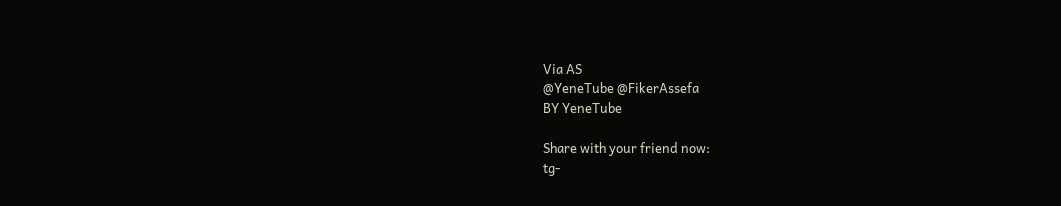Via AS
@YeneTube @FikerAssefa
BY YeneTube

Share with your friend now:
tg-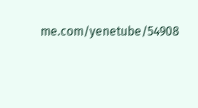me.com/yenetube/54908